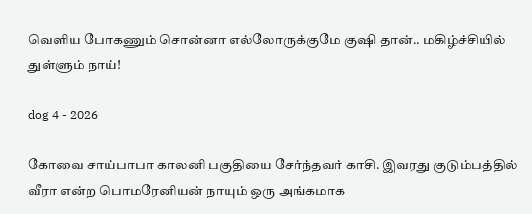வெளிய போகணும் சொன்னா எல்லோருக்குமே குஷி தான்.. மகிழ்ச்சியில் துள்ளும் நாய்!

dog 4 - 2026

கோவை சாய்பாபா காலனி பகுதியை சேர்ந்தவர் காசி. இவரது குடும்பத்தில் வீரா என்ற பொமரேனியன் நாயும் ஒரு அங்கமாக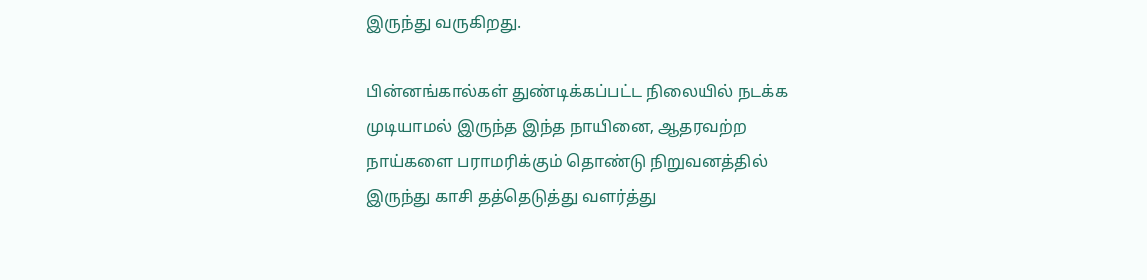இருந்து வருகிறது.

பின்னங்கால்கள் துண்டிக்கப்பட்ட நிலையில் நடக்க முடியாமல் இருந்த இந்த நாயினை, ஆதரவற்ற நாய்களை பராமரிக்கும் தொண்டு நிறுவனத்தில் இருந்து காசி தத்தெடுத்து வளர்த்து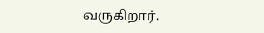வருகிறார்.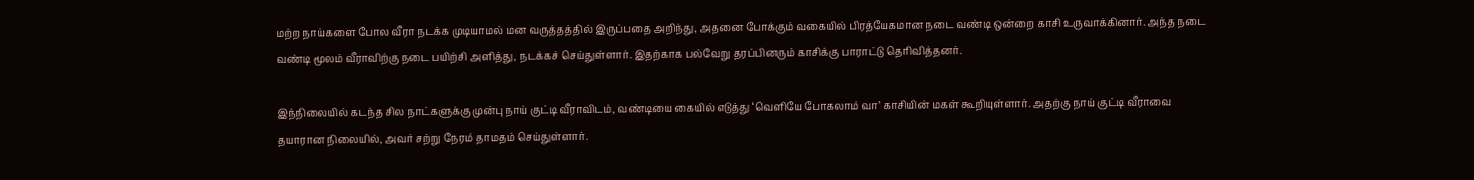மற்ற நாய்களை போல வீரா நடக்க முடியாமல் மன வருத்தத்தில் இருப்பதை அறிந்து, அதனை போக்கும் வகையில் பிரத்யேகமான நடை வண்டி ஒன்றை காசி உருவாக்கினார். அந்த நடை வண்டி மூலம் வீராவிற்கு நடை பயிற்சி அளித்து, நடக்கச் செய்துள்ளார். இதற்காக பல்வேறு தரப்பினரும் காசிக்கு பாராட்டு தெரிவித்தனர்.

இந்நிலையில் கடந்த சில நாட்களுக்கு முன்பு நாய் குட்டி வீராவிடம், வண்டியை கையில் எடுத்து ‘வெளியே போகலாம் வா’ காசியின் மகள் கூறியுள்ளார். அதற்கு நாய் குட்டி வீராவை தயாரான நிலையில், அவர் சற்று நேரம் தாமதம் செய்துள்ளார்.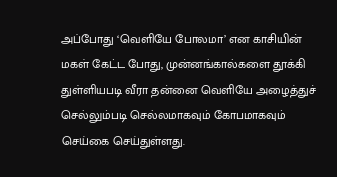அப்போது ‘வெளியே போலமா’ என காசியின் மகள் கேட்ட போது, முன்னங்கால்களை தூக்கி துள்ளியபடி வீரா தன்னை வெளியே அழைத்துச் செல்லும்படி செல்லமாகவும் கோபமாகவும் செய்கை செய்துள்ளது.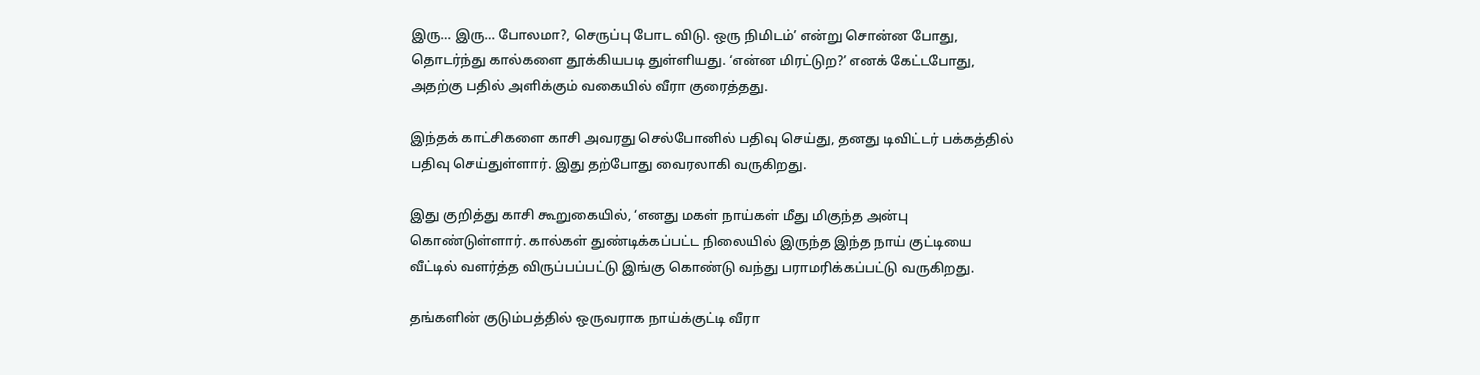இரு… இரு… போலமா?, செருப்பு போட விடு. ஒரு நிமிடம்’ என்று சொன்ன போது, தொடர்ந்து கால்களை தூக்கியபடி துள்ளியது. ‘என்ன மிரட்டுற?’ எனக் கேட்டபோது, அதற்கு பதில் அளிக்கும் வகையில் வீரா குரைத்தது.

இந்தக் காட்சிகளை காசி அவரது செல்போனில் பதிவு செய்து, தனது டிவிட்டர் பக்கத்தில் பதிவு செய்துள்ளார். இது தற்போது வைரலாகி வருகிறது.

இது குறித்து காசி கூறுகையில், ‘எனது மகள் நாய்கள் மீது மிகுந்த அன்பு கொண்டுள்ளார். கால்கள் துண்டிக்கப்பட்ட நிலையில் இருந்த இந்த நாய் குட்டியை வீட்டில் வளர்த்த விருப்பப்பட்டு இங்கு கொண்டு வந்து பராமரிக்கப்பட்டு வருகிறது.

தங்களின் குடும்பத்தில் ஒருவராக நாய்க்குட்டி வீரா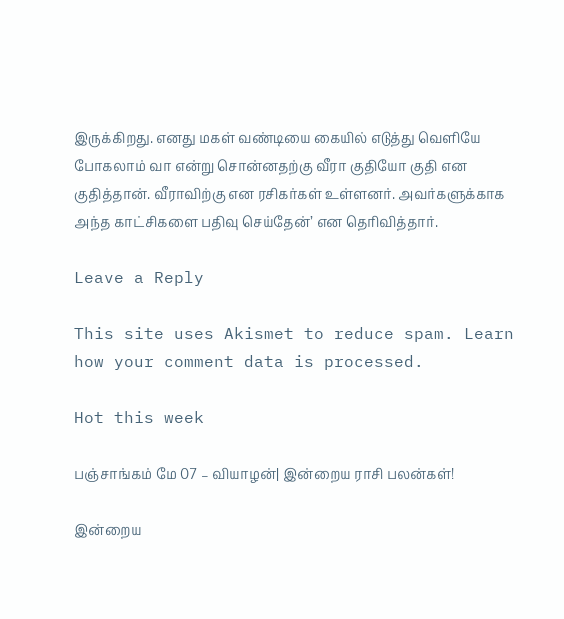இருக்கிறது. எனது மகள் வண்டியை கையில் எடுத்து வெளியே போகலாம் வா என்று சொன்னதற்கு வீரா குதியோ குதி என குதித்தான். வீராவிற்கு என ரசிகர்கள் உள்ளனர். அவர்களுக்காக அந்த காட்சிகளை பதிவு செய்தேன்’ என தெரிவித்தார்.

Leave a Reply

This site uses Akismet to reduce spam. Learn how your comment data is processed.

Hot this week

பஞ்சாங்கம் மே 07 – வியாழன்| இன்றைய ராசி பலன்கள்!

இன்றைய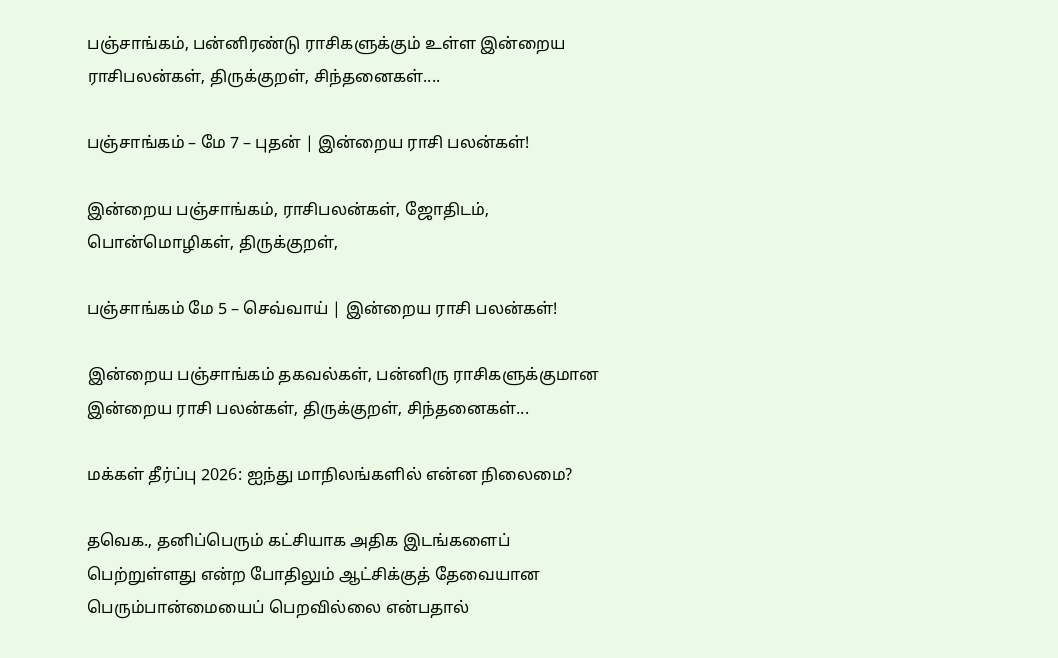பஞ்சாங்கம், பன்னிரண்டு ராசிகளுக்கும் உள்ள இன்றைய ராசிபலன்கள், திருக்குறள், சிந்தனைகள்....

பஞ்சாங்கம் – மே 7 – புதன் | இன்றைய ராசி பலன்கள்!

இன்றைய பஞ்சாங்கம், ராசிபலன்கள், ஜோதிடம், பொன்மொழிகள், திருக்குறள்,

பஞ்சாங்கம் மே 5 – செவ்வாய் | இன்றைய ராசி பலன்கள்!

இன்றைய பஞ்சாங்கம் தகவல்கள், பன்னிரு ராசிகளுக்குமான இன்றைய ராசி பலன்கள், திருக்குறள், சிந்தனைகள்...

மக்கள் தீர்ப்பு 2026: ஐந்து மாநிலங்களில் என்ன நிலைமை?

தவெக., தனிப்பெரும் கட்சியாக அதிக இடங்களைப் பெற்றுள்ளது என்ற போதிலும் ஆட்சிக்குத் தேவையான பெரும்பான்மையைப் பெறவில்லை என்பதால்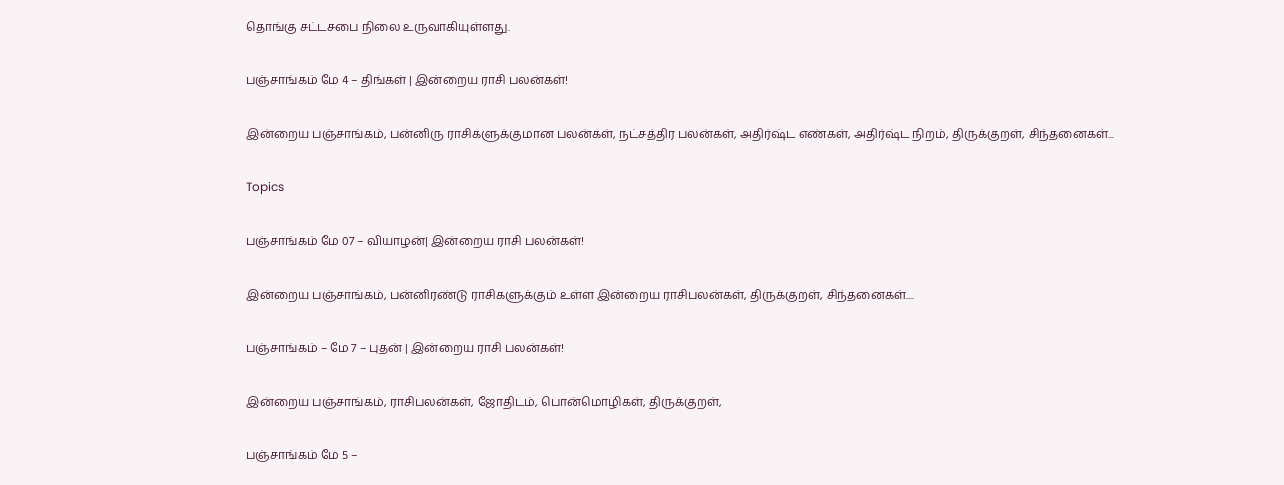தொங்கு சட்டசபை நிலை உருவாகியுள்ளது.

பஞ்சாங்கம் மே 4 – திங்கள் | இன்றைய ராசி பலன்கள்!

இன்றைய பஞ்சாங்கம், பன்னிரு ராசிகளுக்குமான பலன்கள், நட்சத்திர பலன்கள், அதிர்ஷ்ட எண்கள், அதிர்ஷ்ட நிறம், திருக்குறள், சிந்தனைகள்...

Topics

பஞ்சாங்கம் மே 07 – வியாழன்| இன்றைய ராசி பலன்கள்!

இன்றைய பஞ்சாங்கம், பன்னிரண்டு ராசிகளுக்கும் உள்ள இன்றைய ராசிபலன்கள், திருக்குறள், சிந்தனைகள்....

பஞ்சாங்கம் – மே 7 – புதன் | இன்றைய ராசி பலன்கள்!

இன்றைய பஞ்சாங்கம், ராசிபலன்கள், ஜோதிடம், பொன்மொழிகள், திருக்குறள்,

பஞ்சாங்கம் மே 5 –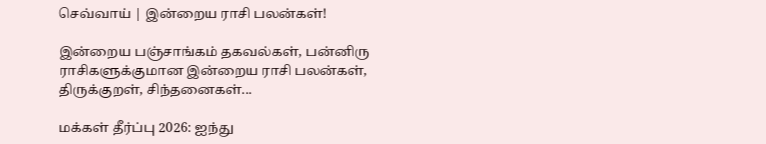செவ்வாய் | இன்றைய ராசி பலன்கள்!

இன்றைய பஞ்சாங்கம் தகவல்கள், பன்னிரு ராசிகளுக்குமான இன்றைய ராசி பலன்கள், திருக்குறள், சிந்தனைகள்...

மக்கள் தீர்ப்பு 2026: ஐந்து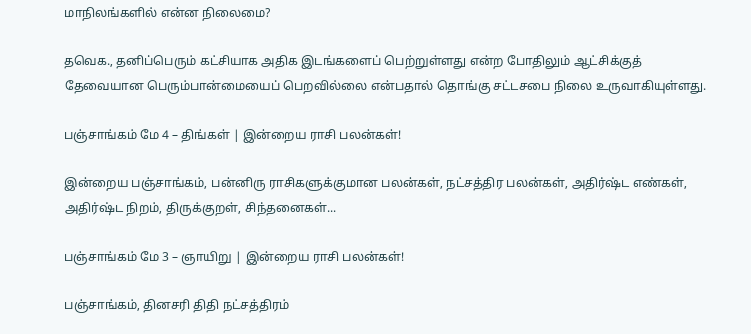மாநிலங்களில் என்ன நிலைமை?

தவெக., தனிப்பெரும் கட்சியாக அதிக இடங்களைப் பெற்றுள்ளது என்ற போதிலும் ஆட்சிக்குத் தேவையான பெரும்பான்மையைப் பெறவில்லை என்பதால் தொங்கு சட்டசபை நிலை உருவாகியுள்ளது.

பஞ்சாங்கம் மே 4 – திங்கள் | இன்றைய ராசி பலன்கள்!

இன்றைய பஞ்சாங்கம், பன்னிரு ராசிகளுக்குமான பலன்கள், நட்சத்திர பலன்கள், அதிர்ஷ்ட எண்கள், அதிர்ஷ்ட நிறம், திருக்குறள், சிந்தனைகள்...

பஞ்சாங்கம் மே 3 – ஞாயிறு | இன்றைய ராசி பலன்கள்!

பஞ்சாங்கம், தினசரி திதி நட்சத்திரம்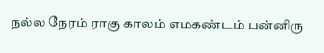நல்ல நேரம் ராகு காலம் எமகண்டம் பன்னிரு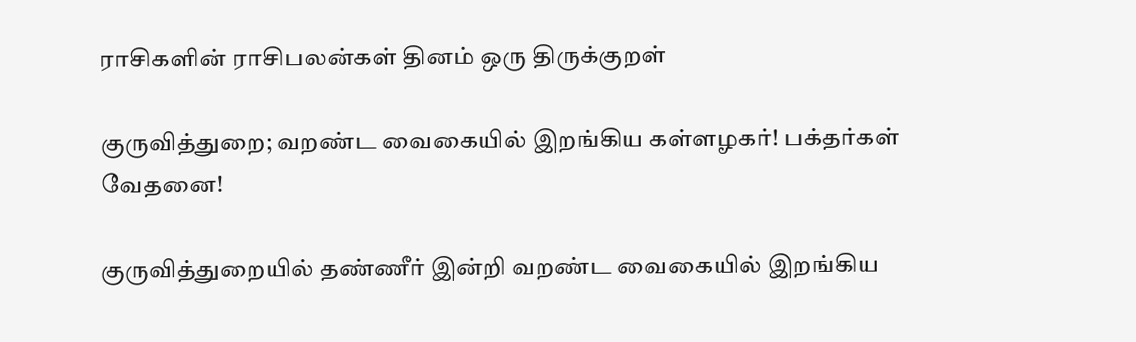ராசிகளின் ராசிபலன்கள் தினம் ஒரு திருக்குறள்

குருவித்துறை; வறண்ட வைகையில் இறங்கிய கள்ளழகர்! பக்தர்கள் வேதனை!

குருவித்துறையில் தண்ணீர் இன்றி வறண்ட வைகையில் இறங்கிய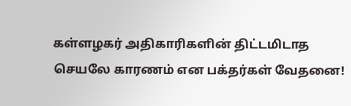கள்ளழகர் அதிகாரிகளின் திட்டமிடாத செயலே காரணம் என பக்தர்கள் வேதனை!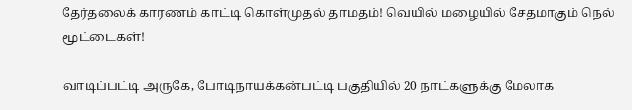தேர்தலைக் காரணம் காட்டி கொள்முதல் தாமதம்! வெயில் மழையில் சேதமாகும் நெல் மூட்டைகள்!

வாடிப்பட்டி அருகே, போடிநாயக்கன்பட்டி பகுதியில் 20 நாட்களுக்கு மேலாக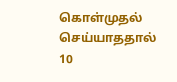கொள்முதல் செய்யாததால் 10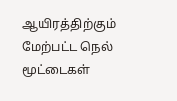ஆயிரத்திற்கும் மேற்பட்ட நெல் மூட்டைகள்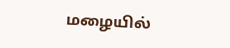மழையில்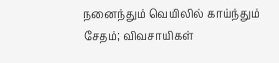நனைந்தும் வெயிலில் காய்ந்தும் சேதம்; விவசாயிகள்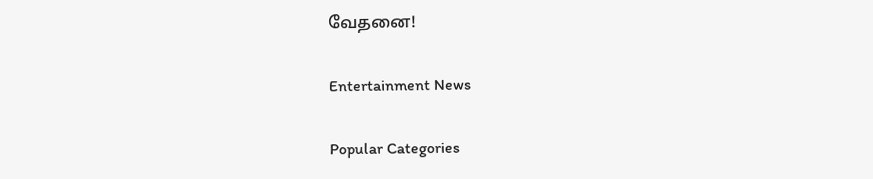வேதனை!

Entertainment News

Popular Categories